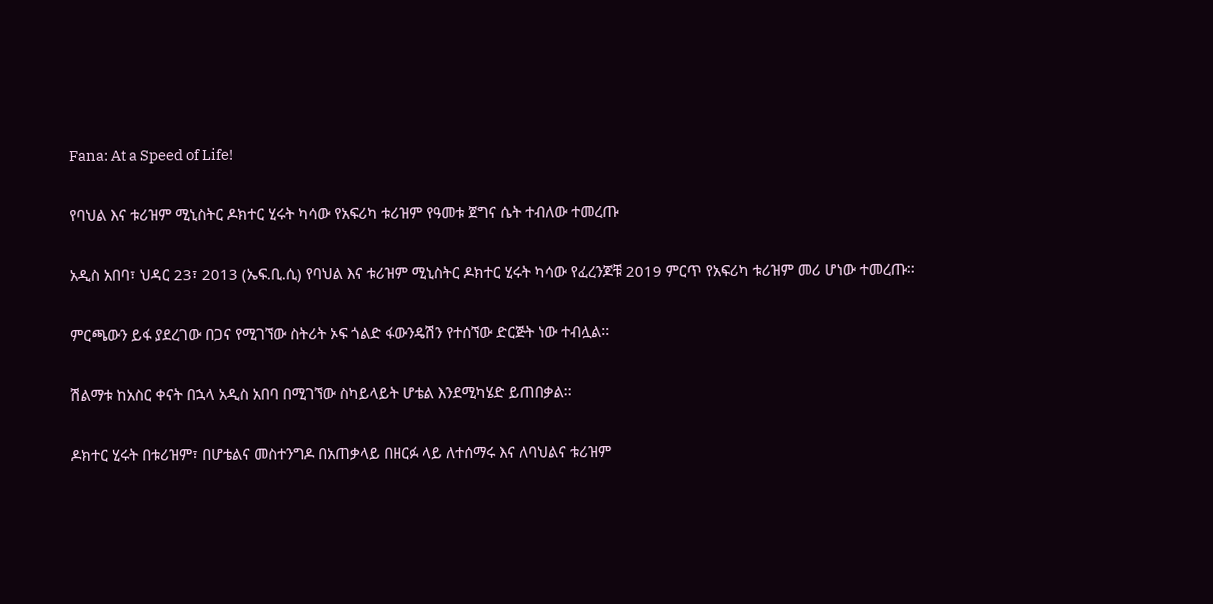Fana: At a Speed of Life!

የባህል እና ቱሪዝም ሚኒስትር ዶክተር ሂሩት ካሳው የአፍሪካ ቱሪዝም የዓመቱ ጀግና ሴት ተብለው ተመረጡ

አዲስ አበባ፣ ህዳር 23፣ 2013 (ኤፍ.ቢ.ሲ) የባህል እና ቱሪዝም ሚኒስትር ዶክተር ሂሩት ካሳው የፈረንጆቹ 2019 ምርጥ የአፍሪካ ቱሪዝም መሪ ሆነው ተመረጡ፡፡

ምርጫውን ይፋ ያደረገው በጋና የሚገኘው ስትሪት ኦፍ ጎልድ ፋውንዴሽን የተሰኘው ድርጅት ነው ተብሏል፡፡

ሽልማቱ ከአስር ቀናት በኋላ አዲስ አበባ በሚገኘው ስካይላይት ሆቴል እንደሚካሄድ ይጠበቃል፡፡

ዶክተር ሂሩት በቱሪዝም፣ በሆቴልና መስተንግዶ በአጠቃላይ በዘርፉ ላይ ለተሰማሩ እና ለባህልና ቱሪዝም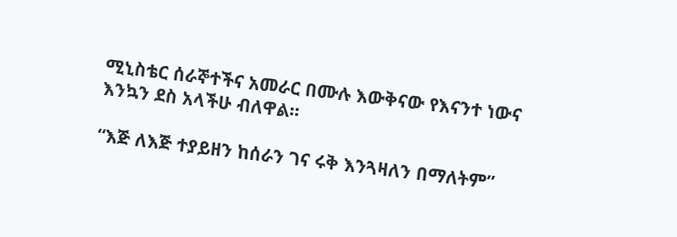ሚኒስቴር ሰራኞተችና አመራር በሙሉ እውቅናው የእናንተ ነውና እንኳን ደስ አላችሁ ብለዋል፡፡

“እጅ ለእጅ ተያይዘን ከሰራን ገና ሩቅ እንጓዛለን በማለትም”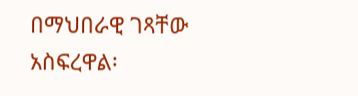በማህበራዊ ገጻቸው አስፍረዋል፡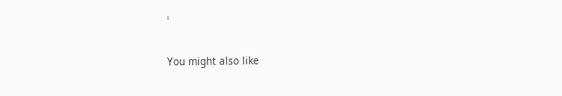፡

You might also like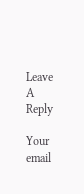Leave A Reply

Your email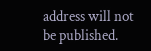address will not be published.